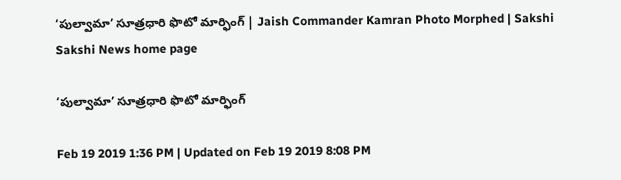‘పుల్వామా’ సూత్రధారి ఫొటో మార్ఫింగ్‌ | Jaish Commander Kamran Photo Morphed | Sakshi
Sakshi News home page

‘పుల్వామా’ సూత్రధారి ఫొటో మార్ఫింగ్‌

Feb 19 2019 1:36 PM | Updated on Feb 19 2019 8:08 PM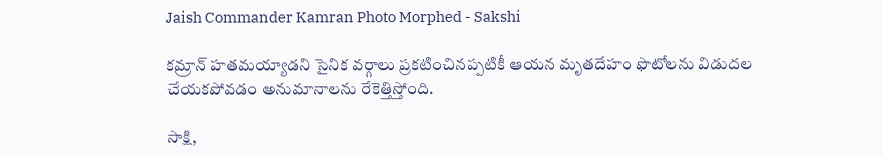Jaish Commander Kamran Photo Morphed - Sakshi

కమ్రాన్‌ హతమయ్యాడని సైనిక వర్గాలు ప్రకటించినప్పటికీ ఆయన మృతదేహం ఫొటోలను విడుదల చేయకపోవడం అనుమానాలను రేకెత్తిస్తోంది.

సాక్షి,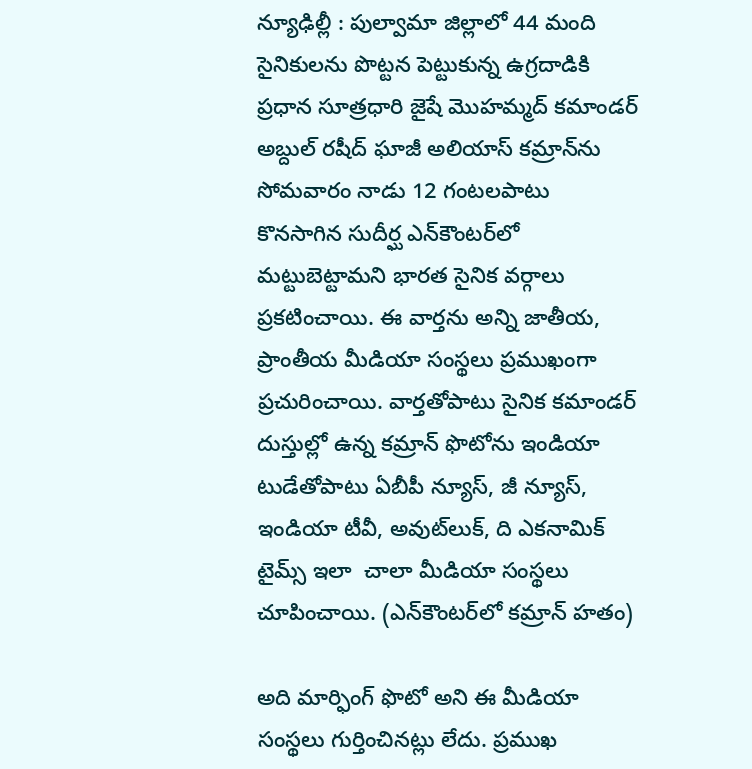న్యూఢిల్లీ : పుల్వామా జిల్లాలో 44 మంది సైనికులను పొట్టన పెట్టుకున్న ఉగ్రదాడికి ప్రధాన సూత్రధారి జైషే మొహమ్మద్‌ కమాండర్‌ అబ్దుల్‌ రషీద్‌ ఘాజీ అలియాస్‌ కమ్రాన్‌ను సోమవారం నాడు 12 గంటలపాటు కొనసాగిన సుదీర్ఘ ఎన్‌కౌంటర్‌లో మట్టుబెట్టామని భారత సైనిక వర్గాలు ప్రకటించాయి. ఈ వార్తను అన్ని జాతీయ, ప్రాంతీయ మీడియా సంస్థలు ప్రముఖంగా ప్రచురించాయి. వార్తతోపాటు సైనిక కమాండర్‌ దుస్తుల్లో ఉన్న కమ్రాన్‌ ఫొటోను ఇండియా టుడేతోపాటు ఏబీపీ న్యూస్, జీ న్యూస్, ఇండియా టీవీ, అవుట్‌లుక్, ది ఎకనామిక్‌ టైమ్స్‌ ఇలా  చాలా మీడియా సంస్థలు చూపించాయి. (ఎన్‌కౌంటర్‌లో కమ్రాన్‌ హతం)

అది మార్ఫింగ్‌ ఫొటో అని ఈ మీడియా సంస్థలు గుర్తించినట్లు లేదు. ప్రముఖ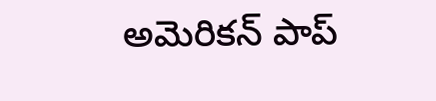అమెరికన్‌ పాప్‌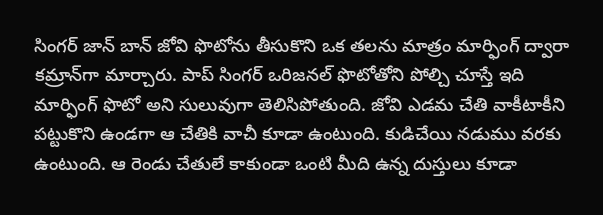సింగర్‌ జాన్‌ బాన్‌ జోవి ఫొటోను తీసుకొని ఒక తలను మాత్రం మార్ఫింగ్‌ ద్వారా కమ్రాన్‌గా మార్చారు. పాప్‌ సింగర్‌ ఒరిజనల్‌ ఫొటోతోని పోల్చి చూస్తే ఇది మార్ఫింగ్‌ ఫొటో అని సులువుగా తెలిసిపోతుంది. జోవి ఎడమ చేతి వాకీటాకీని పట్టుకొని ఉండగా ఆ చేతికి వాచీ కూడా ఉంటుంది. కుడిచేయి నడుము వరకు ఉంటుంది. ఆ రెండు చేతులే కాకుండా ఒంటి మీది ఉన్న దుస్తులు కూడా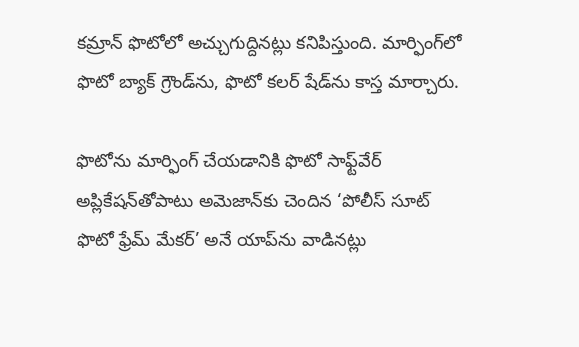కమ్రాన్‌ ఫొటోలో అచ్చుగుద్దినట్లు కనిపిస్తుంది. మార్ఫింగ్‌లో ఫొటో బ్యాక్‌ గ్రౌండ్‌ను, ఫొటో కలర్‌ షేడ్‌ను కాస్త మార్చారు.

ఫొటోను మార్ఫింగ్‌ చేయడానికి ఫొటో సాఫ్ట్‌వేర్‌ అప్లికేషన్‌తోపాటు అమెజాన్‌కు చెందిన ‘పోలీస్‌ సూట్‌ ఫొటో ఫ్రేమ్‌ మేకర్‌’ అనే యాప్‌ను వాడినట్లు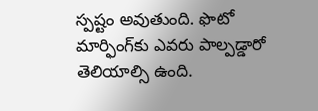స్పష్టం అవుతుంది. ఫొటో మార్ఫింగ్‌కు ఎవరు పాల్పడ్డారో తెలియాల్సి ఉంది.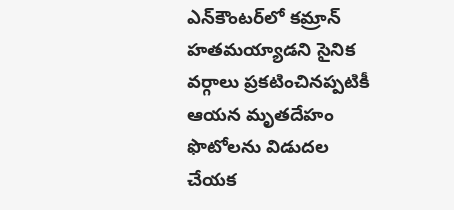ఎన్‌కౌంటర్‌లో కమ్రాన్‌ హతమయ్యాడని సైనిక వర్గాలు ప్రకటించినప్పటికీ ఆయన మృతదేహం ఫొటోలను విడుదల చేయక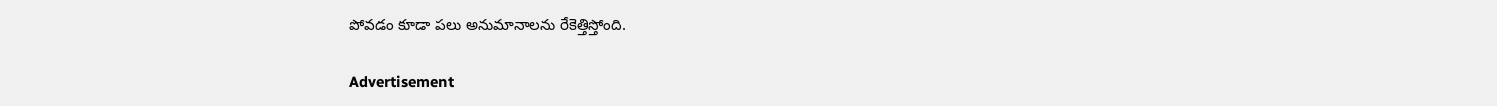పోవడం కూడా పలు అనుమానాలను రేకెత్తిస్తోంది.

Advertisement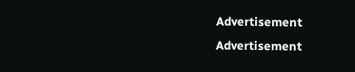Advertisement
Advertisement